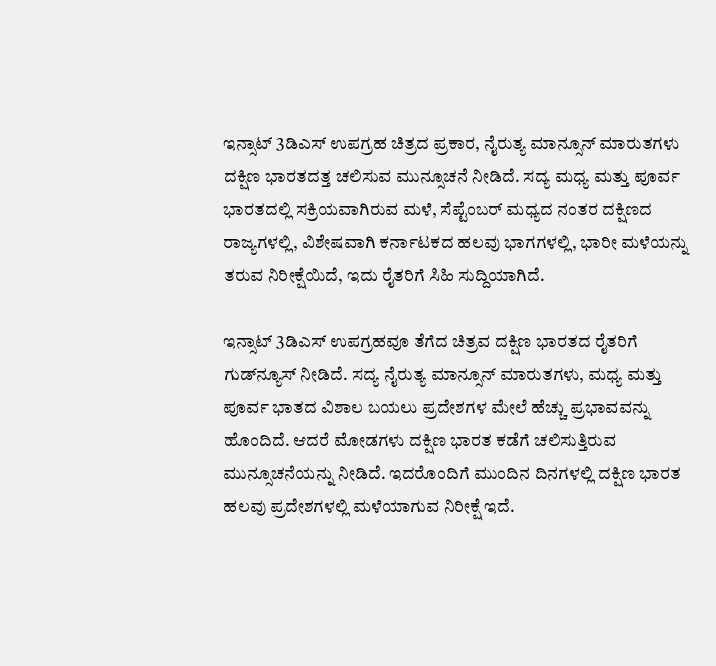ಇನ್ಸಾಟ್ 3ಡಿಎಸ್ ಉಪಗ್ರಹ ಚಿತ್ರದ ಪ್ರಕಾರ, ನೈರುತ್ಯ ಮಾನ್ಸೂನ್ ಮಾರುತಗಳು ದಕ್ಷಿಣ ಭಾರತದತ್ತ ಚಲಿಸುವ ಮುನ್ಸೂಚನೆ ನೀಡಿದೆ. ಸದ್ಯ ಮಧ್ಯ ಮತ್ತು ಪೂರ್ವ ಭಾರತದಲ್ಲಿ ಸಕ್ರಿಯವಾಗಿರುವ ಮಳೆ, ಸೆಪ್ಟೆಂಬರ್ ಮಧ್ಯದ ನಂತರ ದಕ್ಷಿಣದ ರಾಜ್ಯಗಳಲ್ಲಿ, ವಿಶೇಷವಾಗಿ ಕರ್ನಾಟಕದ ಹಲವು ಭಾಗಗಳಲ್ಲಿ, ಭಾರೀ ಮಳೆಯನ್ನು ತರುವ ನಿರೀಕ್ಷೆಯಿದೆ, ಇದು ರೈತರಿಗೆ ಸಿಹಿ ಸುದ್ದಿಯಾಗಿದೆ.

ಇನ್ಸಾಟ್ 3ಡಿಎಸ್ ಉಪಗ್ರಹವೂ ತೆಗೆದ ಚಿತ್ರವ ದಕ್ಷಿಣ ಭಾರತದ ರೈತರಿಗೆ ಗುಡ್‌ನ್ಯೂಸ್ ನೀಡಿದೆ. ಸದ್ಯ ನೈರುತ್ಯ ಮಾನ್ಸೂನ್ ಮಾರುತಗಳು, ಮಧ್ಯ ಮತ್ತು ಪೂರ್ವ ಭಾತದ ವಿಶಾಲ ಬಯಲು ಪ್ರದೇಶಗಳ ಮೇಲೆ ಹೆಚ್ಚು ಪ್ರಭಾವವನ್ನು ಹೊಂದಿದೆ. ಆದರೆ ಮೋಡಗಳು ದಕ್ಷಿಣ ಭಾರತ ಕಡೆಗೆ ಚಲಿಸುತ್ತಿರುವ ಮುನ್ಸೂಚನೆಯನ್ನು ನೀಡಿದೆ. ಇದರೊಂದಿಗೆ ಮುಂದಿನ ದಿನಗಳಲ್ಲಿ ದಕ್ಷಿಣ ಭಾರತ ಹಲವು ಪ್ರದೇಶಗಳಲ್ಲಿ ಮಳೆಯಾಗುವ ನಿರೀಕ್ಷೆ ಇದೆ.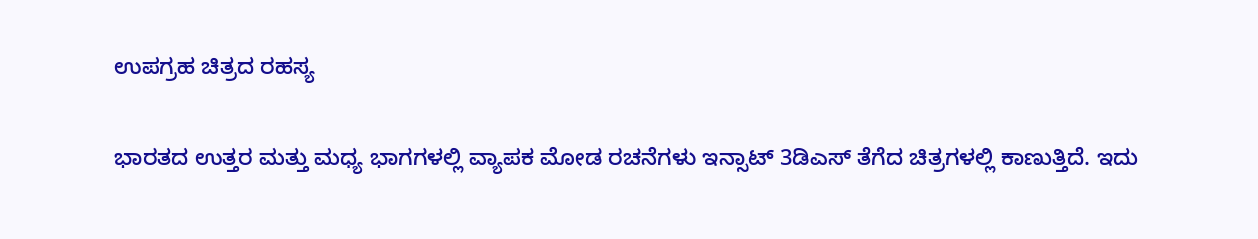ಉಪಗ್ರಹ ಚಿತ್ರದ ರಹಸ್ಯ

ಭಾರತದ ಉತ್ತರ ಮತ್ತು ಮಧ್ಯ ಭಾಗಗಳಲ್ಲಿ ವ್ಯಾಪಕ ಮೋಡ ರಚನೆಗಳು ಇನ್ಸಾಟ್ 3ಡಿಎಸ್ ತೆಗೆದ ಚಿತ್ರಗಳಲ್ಲಿ ಕಾಣುತ್ತಿದೆ. ಇದು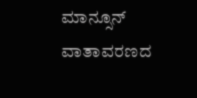ಮಾನ್ಸೂನ್ ವಾತಾವರಣದ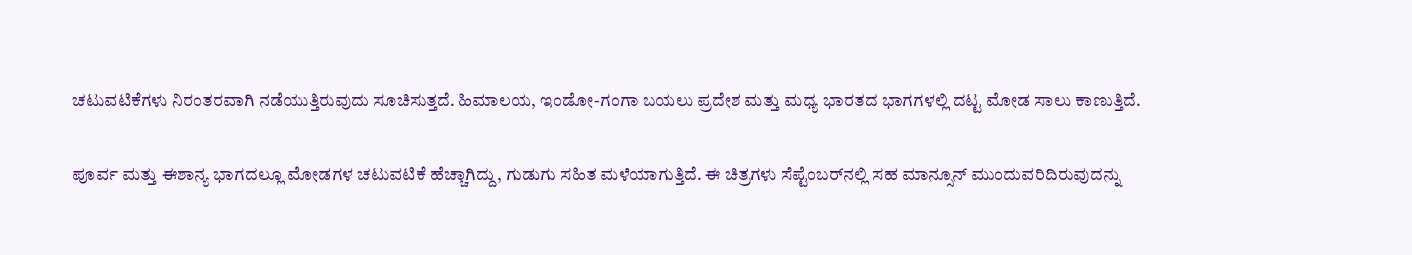ಚಟುವಟಿಕೆಗಳು ನಿರಂತರವಾಗಿ ನಡೆಯುತ್ತಿರುವುದು ಸೂಚಿಸುತ್ತದೆ. ಹಿಮಾಲಯ, ಇಂಡೋ-ಗಂಗಾ ಬಯಲು ಪ್ರದೇಶ ಮತ್ತು ಮಧ್ಯ ಭಾರತದ ಭಾಗಗಳಲ್ಲಿ ದಟ್ಟ ಮೋಡ ಸಾಲು ಕಾಣುತ್ತಿದೆ.

ಪೂರ್ವ ಮತ್ತು ಈಶಾನ್ಯ ಭಾಗದಲ್ಲೂ ಮೋಡಗಳ ಚಟುವಟಿಕೆ ಹೆಚ್ಚಾಗಿದ್ದು, ಗುಡುಗು ಸಹಿತ ಮಳೆಯಾಗುತ್ತಿದೆ. ಈ ಚಿತ್ರಗಳು ಸೆಪ್ಟೆಂಬರ್‌ನಲ್ಲಿ ಸಹ ಮಾನ್ಸೂನ್ ಮುಂದುವರಿದಿರುವುದನ್ನು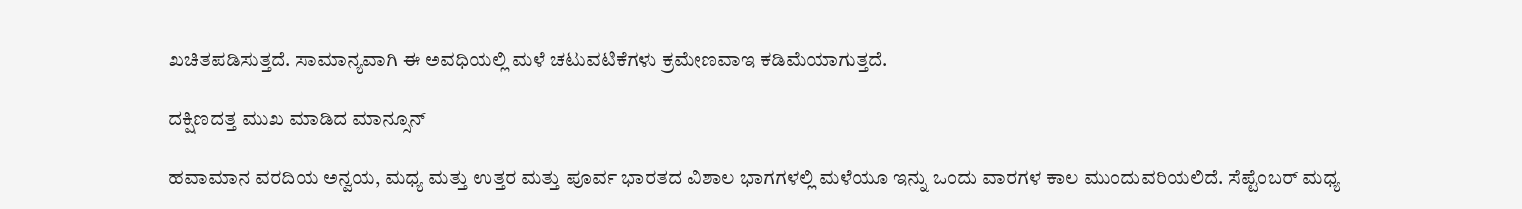ಖಚಿತಪಡಿಸುತ್ತದೆ. ಸಾಮಾನ್ಯವಾಗಿ ಈ ಅವಧಿಯಲ್ಲಿ ಮಳೆ ಚಟುವಟಿಕೆಗಳು ಕ್ರಮೇಣವಾಇ ಕಡಿಮೆಯಾಗುತ್ತದೆ.

ದಕ್ಷಿಣದತ್ತ ಮುಖ ಮಾಡಿದ ಮಾನ್ಸೂನ್

ಹವಾಮಾನ ವರದಿಯ ಅನ್ವಯ, ಮಧ್ಯ ಮತ್ತು ಉತ್ತರ ಮತ್ತು ಪೂರ್ವ ಭಾರತದ ವಿಶಾಲ ಭಾಗಗಳಲ್ಲಿ ಮಳೆಯೂ ಇನ್ನು ಒಂದು ವಾರಗಳ ಕಾಲ ಮುಂದುವರಿಯಲಿದೆ. ಸೆಪ್ಟೆಂಬರ್ ಮಧ್ಯ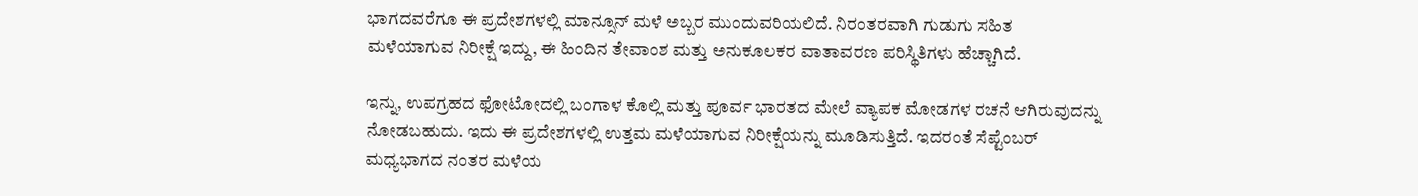ಭಾಗದವರೆಗೂ ಈ ಪ್ರದೇಶಗಳಲ್ಲಿ ಮಾನ್ಸೂನ್ ಮಳೆ ಅಬ್ಬರ ಮುಂದುವರಿಯಲಿದೆ. ನಿರಂತರವಾಗಿ ಗುಡುಗು ಸಹಿತ ಮಳೆಯಾಗುವ ನಿರೀಕ್ಷೆ ಇದ್ದು, ಈ ಹಿಂದಿನ ತೇವಾಂಶ ಮತ್ತು ಅನುಕೂಲಕರ ವಾತಾವರಣ ಪರಿಸ್ಥಿತಿಗಳು ಹೆಚ್ಚಾಗಿದೆ.

ಇನ್ನು, ಉಪಗ್ರಹದ ಫೋಟೋದಲ್ಲಿ ಬಂಗಾಳ ಕೊಲ್ಲಿ ಮತ್ತು ಪೂರ್ವ ಭಾರತದ ಮೇಲೆ ವ್ಯಾಪಕ ಮೋಡಗಳ ರಚನೆ ಆಗಿರುವುದನ್ನು ನೋಡಬಹುದು. ಇದು ಈ ಪ್ರದೇಶಗಳಲ್ಲಿ ಉತ್ತಮ ಮಳೆಯಾಗುವ ನಿರೀಕ್ಷೆಯನ್ನು ಮೂಡಿಸುತ್ತಿದೆ. ಇದರಂತೆ ಸೆಪ್ಟೆಂಬರ್ ಮಧ್ಯಭಾಗದ ನಂತರ ಮಳೆಯ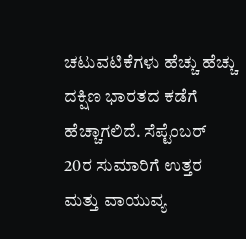ಚಟುವಟಿಕೆಗಳು ಹೆಚ್ಚು ಹೆಚ್ಚು ದಕ್ಷಿಣ ಭಾರತದ ಕಡೆಗೆ ಹೆಚ್ಚಾಗಲಿದೆ. ಸೆಪ್ಟೆಂಬರ್ 20ರ ಸುಮಾರಿಗೆ ಉತ್ತರ ಮತ್ತು ವಾಯುವ್ಯ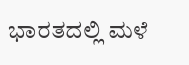ಭಾರತದಲ್ಲಿ ಮಳೆ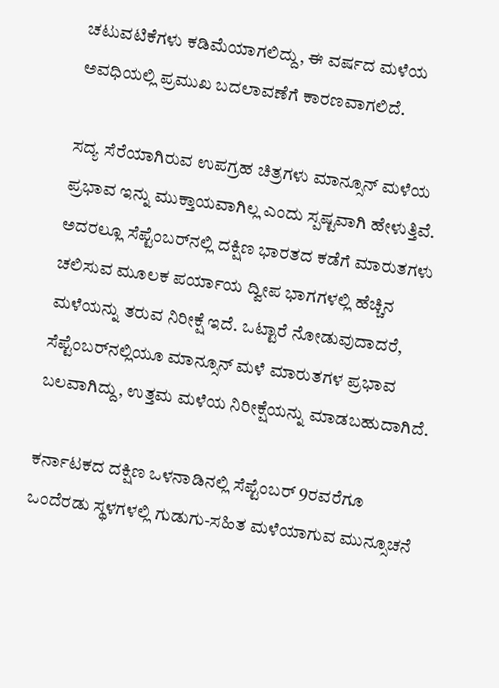ಚಟುವಟಿಕೆಗಳು ಕಡಿಮೆಯಾಗಲಿದ್ದು, ಈ ವರ್ಷದ ಮಳೆಯ ಅವಧಿಯಲ್ಲಿ ಪ್ರಮುಖ ಬದಲಾವಣೆಗೆ ಕಾರಣವಾಗಲಿದೆ.

ಸದ್ಯ ಸೆರೆಯಾಗಿರುವ ಉಪಗ್ರಹ ಚಿತ್ರಗಳು ಮಾನ್ಸೂನ್ ಮಳೆಯ ಪ್ರಭಾವ ಇನ್ನು ಮುಕ್ತಾಯವಾಗಿಲ್ಲ ಎಂದು ಸ್ಪಷ್ಟವಾಗಿ ಹೇಳುತ್ತಿವೆ. ಅದರಲ್ಲೂ ಸೆಪ್ಟೆಂಬರ್‌ನಲ್ಲಿ ದಕ್ಷಿಣ ಭಾರತದ ಕಡೆಗೆ ಮಾರುತಗಳು ಚಲಿಸುವ ಮೂಲಕ ಪರ್ಯಾಯ ದ್ವೀಪ ಭಾಗಗಳಲ್ಲಿ ಹೆಚ್ಚಿನ ಮಳೆಯನ್ನು ತರುವ ನಿರೀಕ್ಷೆ ಇದೆ. ಒಟ್ಟಾರೆ ನೋಡುವುದಾದರೆ, ಸೆಪ್ಟೆಂಬರ್‌ನಲ್ಲಿಯೂ ಮಾನ್ಸೂನ್ ಮಳೆ ಮಾರುತಗಳ ಪ್ರಭಾವ ಬಲವಾಗಿದ್ದು, ಉತ್ತಮ ಮಳೆಯ ನಿರೀಕ್ಷೆಯನ್ನು ಮಾಡಬಹುದಾಗಿದೆ.

ಕರ್ನಾಟಕದ ದಕ್ಷಿಣ ಒಳನಾಡಿನಲ್ಲಿ ಸೆಪ್ಟೆಂಬರ್ 9ರವರೆಗೂ ಒಂದೆರಡು ಸ್ಥಳಗಳಲ್ಲಿ ಗುಡುಗು-ಸಹಿತ ಮಳೆಯಾಗುವ ಮುನ್ಸೂಚನೆ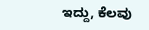ಇದ್ದು, ಕೆಲವು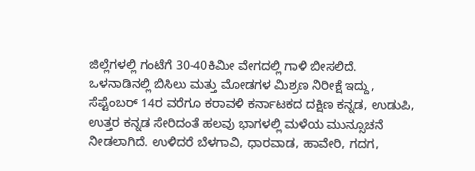ಜಿಲ್ಲೆಗಳಲ್ಲಿ ಗಂಟೆಗೆ 30-40ಕಿಮೀ ವೇಗದಲ್ಲಿ ಗಾಳಿ ಬೀಸಲಿದೆ. ಒಳನಾಡಿನಲ್ಲಿ ಬಿಸಿಲು ಮತ್ತು ಮೋಡಗಳ ಮಿಶ್ರಣ ನಿರೀಕ್ಷೆ ಇದ್ದು, ಸೆಪ್ಟೆಂಬರ್ 14ರ ವರೆಗೂ ಕರಾವಳಿ ಕರ್ನಾಟಕದ ದಕ್ಷಿಣ ಕನ್ನಡ, ಉಡುಪಿ, ಉತ್ತರ ಕನ್ನಡ ಸೇರಿದಂತೆ ಹಲವು ಭಾಗಳಲ್ಲಿ ಮಳೆಯ ಮುನ್ಸೂಚನೆ ನೀಡಲಾಗಿದೆ. ಉಳಿದರೆ ಬೆಳಗಾವಿ, ಧಾರವಾಡ, ಹಾವೇರಿ, ಗದಗ,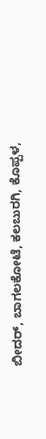ಬೀದರ್, ಬಾಗಲಕೋಟೆ, ಕಲಬುರಗಿ, ಕೊಪ್ಪಳ,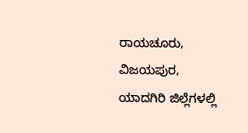ರಾಯಚೂರು, ವಿಜಯಪುರ, ಯಾದಗಿರಿ ಜಿಲ್ಲೆಗಳಲ್ಲಿ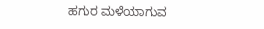ಹಗುರ ಮಳೆಯಾಗುವ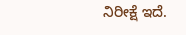ನಿರೀಕ್ಷೆ ಇದೆ.